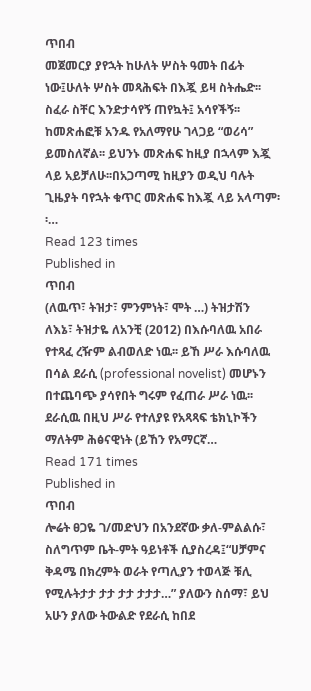ጥበብ
መጀመርያ ያየኋት ከሁለት ሦስት ዓመት በፊት ነው፤ሁለት ሦስት መጻሕፍት በእጇ ይዛ ስትሔድ፡፡ ስፈራ ስቸር እንድታሳየኝ ጠየኳት፤ አሳየችኝ፡፡ ከመጽሐፎቹ አንዱ የአለማየሁ ገላጋይ “ወሪሳ” ይመስለኛል፡፡ ይህንኑ መጽሐፍ ከዚያ በኋላም እጇ ላይ አይቻለሁ፡፡በአጋጣሚ ከዚያን ወዲህ ባሉት ጊዜያት ባየኋት ቁጥር መጽሐፍ ከእጇ ላይ አላጣም፡፡…
Read 123 times
Published in
ጥበብ
(ለዉጥ፣ ትዝታ፣ ምንምነት፣ ሞት …) ትዝታሽን ለእኔ፣ ትዝታዬ ለአንቺ (2012) በእሱባለዉ አበራ የተጻፈ ረዥም ልብወለድ ነዉ፡፡ ይኸ ሥራ እሱባለዉ በሳል ደራሲ (professional novelist) መሆኑን በተጨባጭ ያሳየበት ግሩም የፈጠራ ሥራ ነዉ፡፡ ደራሲዉ በዚህ ሥራ የተለያዩ የአጻጻፍ ቴክኒኮችን ማለትም ሕፅናዊነት (ይኸን የአማርኛ…
Read 171 times
Published in
ጥበብ
ሎሬት ፀጋዬ ገ/መድህን በአንደኛው ቃለ-ምልልሱ፣ ስለግጥም ቤት-ምት ዓይነቶች ሲያስረዳ፤“ሀቻምና ቅዳሜ በክረምት ወራት የጣሊያን ተወላጅ ቹሊ የሚሉትታታ ታታ ታታ ታታታ…” ያለውን ስሰማ፣ ይህ አሁን ያለው ትውልድ የደራሲ ከበደ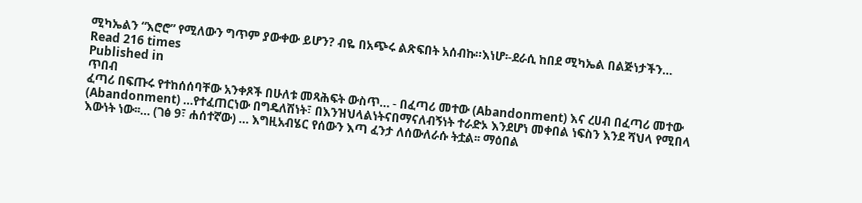ሚካኤልን “እሮሮ” የሚለውን ግጥም ያውቀው ይሆን? ብዬ በአጭሩ ልጽፍበት አሰብኩ።እነሆ፡-ደራሲ ከበደ ሚካኤል በልጅነታችን…
Read 216 times
Published in
ጥበብ
ፈጣሪ በፍጡሩ የተከሰሰባቸው አንቀጾች በሁለቱ መጻሕፍት ውስጥ… - በፈጣሪ መተው (Abandonment) እና ረሀብ በፈጣሪ መተው (Abandonment) …የተፈጠርነው በግዴለሽነት፣ በእንዝህላልነትናበማናለብኝነት ተራድኦ እንደሆነ መቀበል ነፍስን እንደ ሻህላ የሚበላ እውነት ነው፡፡… (ገፅ 9፣ ሐሰተኛው) … እግዚአብሄር የሰውን እጣ ፈንታ ለሰውለራሱ ትቷል፡፡ ማዕበል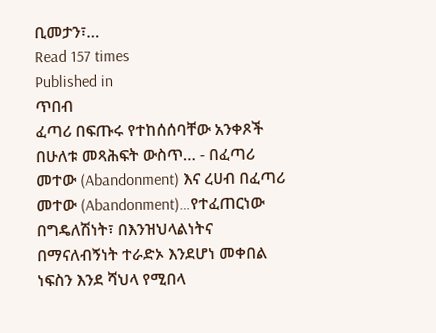ቢመታን፣…
Read 157 times
Published in
ጥበብ
ፈጣሪ በፍጡሩ የተከሰሰባቸው አንቀጾች በሁለቱ መጻሕፍት ውስጥ… - በፈጣሪ መተው (Abandonment) እና ረሀብ በፈጣሪ መተው (Abandonment)…የተፈጠርነው በግዴለሽነት፣ በእንዝህላልነትና በማናለብኝነት ተራድኦ እንደሆነ መቀበል ነፍስን እንደ ሻህላ የሚበላ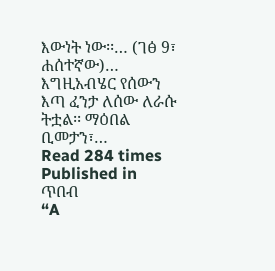እውነት ነው፡፡… (ገፅ 9፣ ሐሰተኛው)… እግዚአብሄር የሰውን እጣ ፈንታ ለሰው ለራሱ ትቷል፡፡ ማዕበል ቢመታን፣…
Read 284 times
Published in
ጥበብ
“A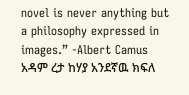novel is never anything but a philosophy expressed in images.” -Albert Camus አዳም ረታ ከሃያ አንደኛዉ ክፍለ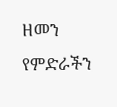ዘመን የምድራችን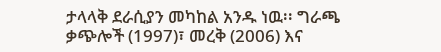ታላላቅ ደራሲያን መካከል አንዱ ነዉ፡፡ ግራጫ ቃጭሎች (1997)፣ መረቅ (2006) እና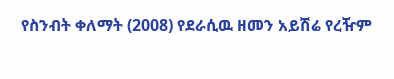የስንብት ቀለማት (2008) የደራሲዉ ዘመን አይሽሬ የረዥም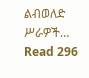ልብወለድ ሥራዎች…
Read 296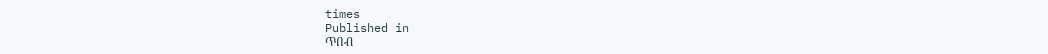times
Published in
ጥበብ